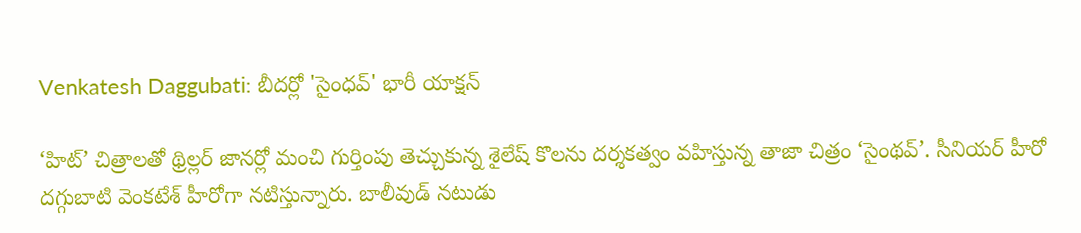Venkatesh Daggubati: బీదర్లో 'సైంధవ్' భారీ యాక్షన్

‘హిట్’ చిత్రాలతో థ్రిల్లర్ జానర్లో మంచి గుర్తింపు తెచ్చుకున్న శైలేష్ కొలను దర్శకత్వం వహిస్తున్న తాజా చిత్రం ‘సైంథవ్’. సీనియర్ హీరో దగ్గుబాటి వెంకటేశ్ హీరోగా నటిస్తున్నారు. బాలీవుడ్ నటుడు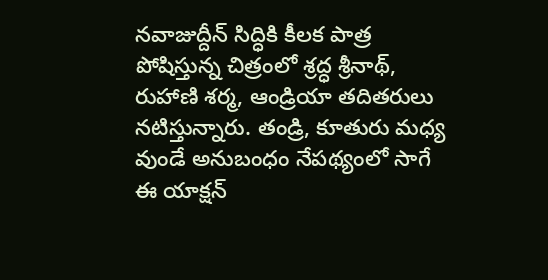నవాజుద్దీన్ సిద్ధికి కీలక పాత్ర పోషిస్తున్న చిత్రంలో శ్రద్ధ శ్రీనాథ్, రుహాణి శర్మ, ఆండ్రియా తదితరులు నటిస్తున్నారు. తండ్రి, కూతురు మధ్య వుండే అనుబంధం నేపథ్యంలో సాగే ఈ యాక్షన్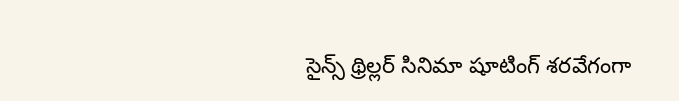సైన్స్ థ్రిల్లర్ సినిమా షూటింగ్ శరవేగంగా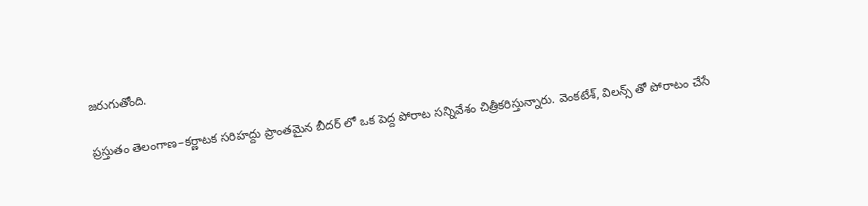జరుగుతోంది.

ప్రస్తుతం తెలంగాణ–కర్ణాటక సరిహద్దు ప్రాంతమైన బీదర్ లో ఒక పెద్ద పోరాట సన్నివేశం చిత్రీకరిస్తున్నారు. వెంకటేశ్, విలన్స్ తో పోరాటం చేసే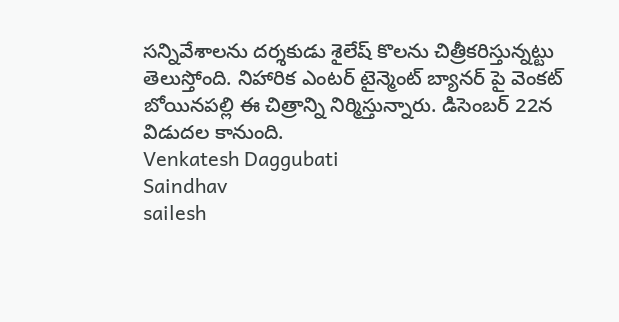సన్నివేశాలను దర్శకుడు శైలేష్ కొలను చిత్రీకరిస్తున్నట్టు తెలుస్తోంది. నిహారిక ఎంటర్ టైన్మెంట్ బ్యానర్ పై వెంకట్ బోయినపల్లి ఈ చిత్రాన్ని నిర్మిస్తున్నారు. డిసెంబర్ 22న విడుదల కానుంది.
Venkatesh Daggubati
Saindhav
sailesh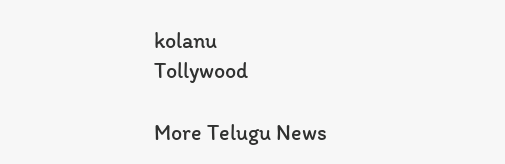kolanu
Tollywood

More Telugu News